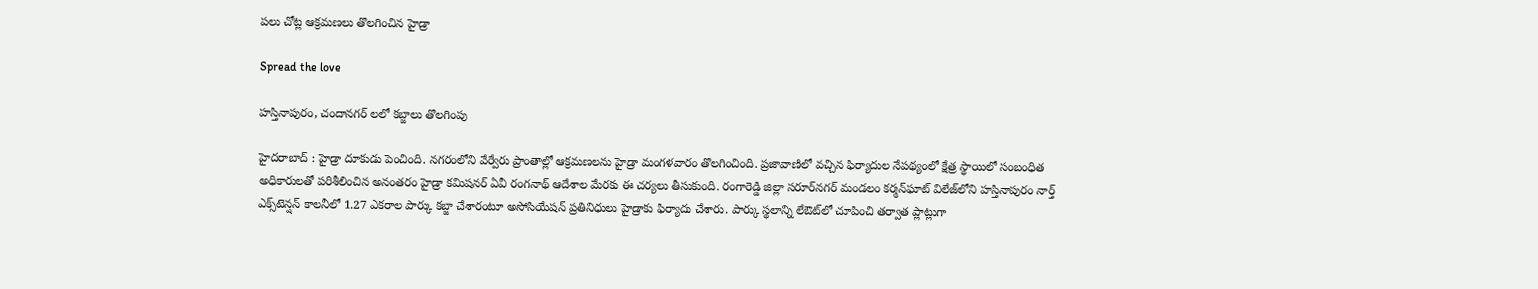ప‌లు చోట్ల ఆక్ర‌మ‌ణ‌లు తొల‌గించిన హైడ్రా

Spread the love

హ‌స్తినాపురం, చందాన‌గ‌ర్ ల‌లో క‌బ్జాలు తొల‌గింపు

హైద‌రాబాద్ : హైడ్రా దూకుడు పెంచింది. నగరంలోని వేర్వేరు ప్రాంతాల్లో ఆక్రమణలను హైడ్రా మంగ‌ళ‌వారం తొలగించింది. ప్రజావాణిలో వచ్చిన ఫిర్యాదుల నేప‌థ్యంలో క్షేత్ర స్థాయిలో సంబంధిత అధికారులతో పరిశీలించిన అనంత‌రం హైడ్రా క‌మిష‌న‌ర్ ఏవీ రంగ‌నాథ్ ఆదేశాల మేర‌కు ఈ చ‌ర్య‌లు తీసుకుంది. రంగారెడ్డి జిల్లా స‌రూర్‌న‌గ‌ర్ మండ‌లం క‌ర్మ‌న్‌ఘాట్ విలేజ్‌లోని హ‌స్తినాపురం నార్త్ ఎక్స్‌టెన్ష‌న్ కాల‌నీలో 1.27 ఎక‌రాల పార్కు క‌బ్జా చేశారంటూ అసోసియేష‌న్ ప్ర‌తినిధులు హైడ్రాకు ఫిర్యాదు చేశారు. పార్కు స్థ‌లాన్ని లేఔట్‌లో చూపించి త‌ర్వాత ప్లాట్లుగా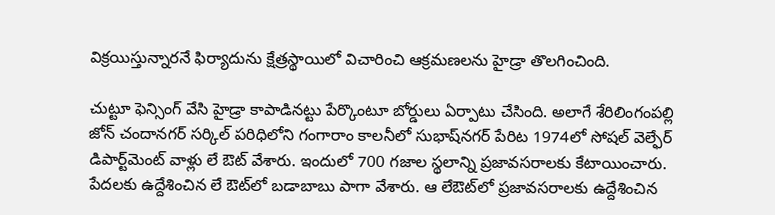విక్ర‌యిస్తున్నార‌నే ఫిర్యాదును క్షేత్ర‌స్థాయిలో విచారించి ఆక్ర‌మ‌ణ‌ల‌ను హైడ్రా తొల‌గించింది.

చుట్టూ ఫెన్సింగ్ వేసి హైడ్రా కాపాడిన‌ట్టు పేర్కొంటూ బోర్డులు ఏర్పాటు చేసింది. అలాగే శేరిలింగంపల్లి జోన్ చందానగర్ సర్కిల్ పరిధిలోని గంగారాం కాల‌నీలో సుభాష్‌న‌గ‌ర్ పేరిట 1974లో సోష‌ల్ వెల్ఫేర్ డిపార్ట్‌మెంట్ వాళ్లు లే ఔట్ వేశారు. ఇందులో 700 గ‌జాల స్థలాన్ని ప్ర‌జావ‌స‌రాల‌కు కేటాయించారు. పేద‌ల‌కు ఉద్దేశించిన లే ఔట్‌లో బ‌డాబాబు పాగా వేశారు. ఆ లేఔట్‌లో ప్ర‌జావ‌స‌రాల‌కు ఉద్దేశించిన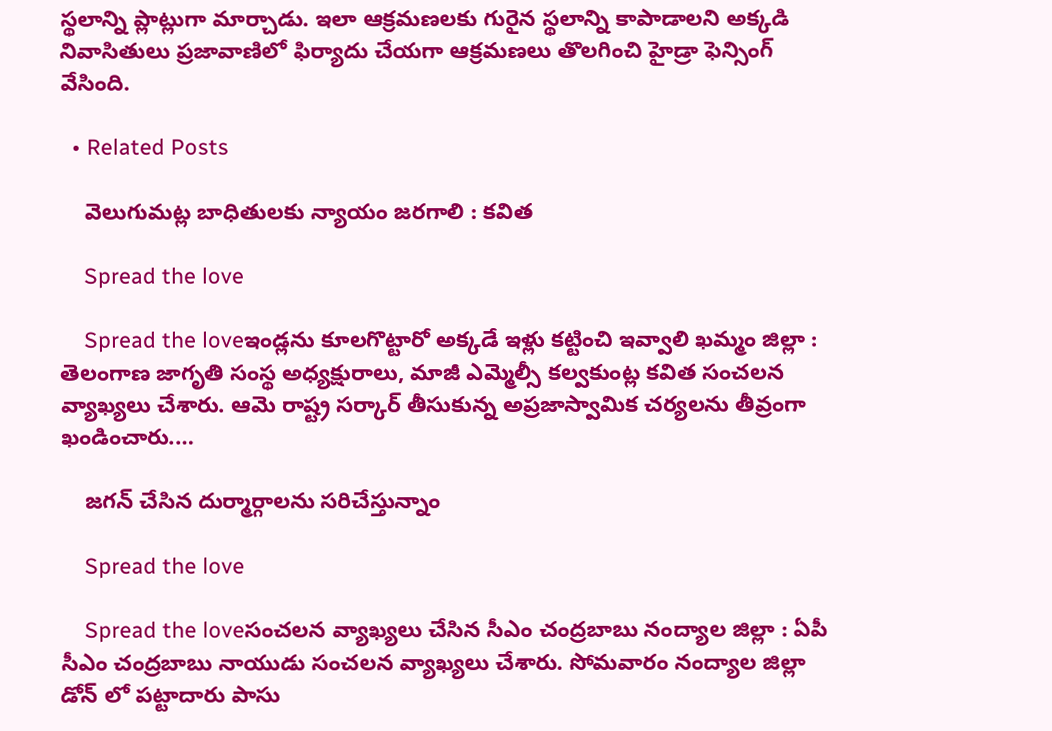స్థ‌లాన్ని ప్లాట్లుగా మార్చాడు. ఇలా ఆక్ర‌మ‌ణ‌ల‌కు గురైన స్థ‌లాన్ని కాపాడాల‌ని అక్క‌డి నివాసితులు ప్ర‌జావాణిలో ఫిర్యాదు చేయ‌గా ఆక్ర‌మ‌ణ‌లు తొల‌గించి హైడ్రా ఫెన్సింగ్ వేసింది.

  • Related Posts

    వెలుగుమ‌ట్ల బాధితులకు న్యాయం జ‌ర‌గాలి : క‌విత

    Spread the love

    Spread the loveఇండ్లను కూలగొట్టారో అక్కడే ఇళ్లు క‌ట్టించి ఇవ్వాలి ఖ‌మ్మం జిల్లా : తెలంగాణ జాగృతి సంస్థ అధ్య‌క్షురాలు, మాజీ ఎమ్మెల్సీ క‌ల్వ‌కుంట్ల క‌విత సంచ‌ల‌న వ్యాఖ్య‌లు చేశారు. ఆమె రాష్ట్ర స‌ర్కార్ తీసుకున్న అప్ర‌జాస్వామిక చ‌ర్య‌ల‌ను తీవ్రంగా ఖండించారు.…

    జ‌గ‌న్ చేసిన దుర్మార్గాల‌ను స‌రిచేస్తున్నాం

    Spread the love

    Spread the loveసంచ‌ల‌న వ్యాఖ్య‌లు చేసిన సీఎం చంద్ర‌బాబు నంద్యాల జిల్లా : ఏపీ సీఎం చంద్ర‌బాబు నాయుడు సంచ‌లన వ్యాఖ్య‌లు చేశారు. సోమ‌వారం నంద్యాల జిల్లా డోన్ లో ప‌ట్టాదారు పాసు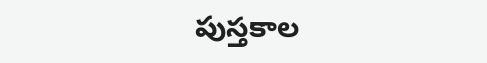పుస్త‌కాల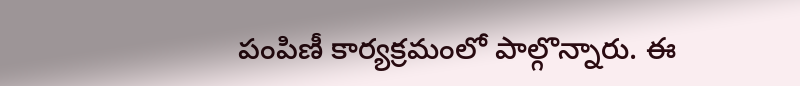పంపిణీ కార్య‌క్ర‌మంలో పాల్గొన్నారు. ఈ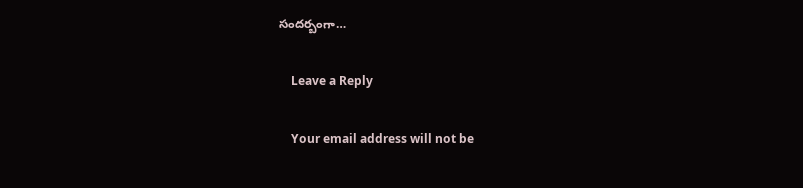సంద‌ర్బంగా…

    Leave a Reply

    Your email address will not be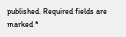published. Required fields are marked *